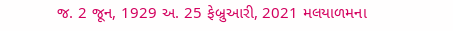જ. 2 જૂન, 1929 અ. 25 ફેબ્રુઆરી, 2021 મલયાળમના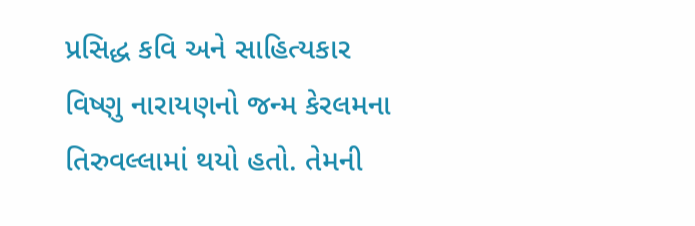પ્રસિદ્ધ કવિ અને સાહિત્યકાર વિષ્ણુ નારાયણનો જન્મ કેરલમના તિરુવલ્લામાં થયો હતો. તેમની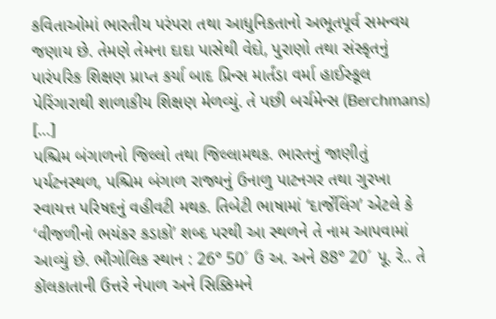કવિતાઓમાં ભારતીય પરંપરા તથા આધુનિકતાનો અભૂતપૂર્વ સમન્વય જણાય છે. તેમણે તેમના દાદા પાસેથી વેદો, પુરાણો તથા સંસ્કૃતનું પારંપરિક શિક્ષણ પ્રાપ્ત કર્યા બાદ પ્રિન્સ માર્તંડા વર્મા હાઈસ્કૂલ પેરિંગારાથી શાળાકીય શિક્ષણ મેળવ્યું. તે પછી બર્ચમેન્સ (Berchmans) […]
પશ્ચિમ બંગાળનો જિલ્લો તથા જિલ્લામથક. ભારતનું જાણીતું પર્યટનસ્થળ, પશ્ચિમ બંગાળ રાજ્યનું ઉનાળુ પાટનગર તથા ગુરખા સ્વાયત્ત પરિષદનું વહીવટી મથક. તિબેટી ભાષામાં ‘દાર્જેલિંગ’ એટલે કે ‘વીજળીનો ભયંકર કડાકો’ શબ્દ પરથી આ સ્થળને તે નામ આપવામાં આવ્યું છે. ભૌગોલિક સ્થાન : 26° 50´ ઉ અ. અને 88° 20´ પૂ. રે.. તે કૉલકાતાની ઉત્તરે નેપાળ અને સિક્કિમને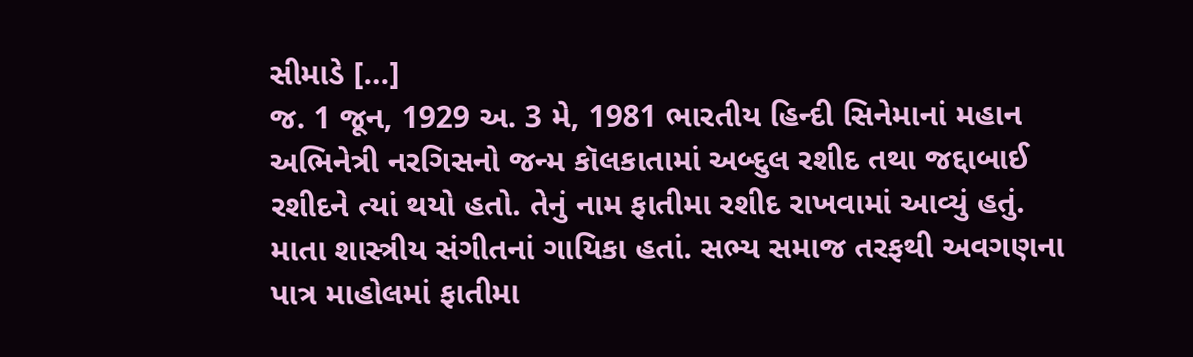સીમાડે […]
જ. 1 જૂન, 1929 અ. 3 મે, 1981 ભારતીય હિન્દી સિનેમાનાં મહાન અભિનેત્રી નરગિસનો જન્મ કૉલકાતામાં અબ્દુલ રશીદ તથા જદ્દાબાઈ રશીદને ત્યાં થયો હતો. તેનું નામ ફાતીમા રશીદ રાખવામાં આવ્યું હતું. માતા શાસ્ત્રીય સંગીતનાં ગાયિકા હતાં. સભ્ય સમાજ તરફથી અવગણના પાત્ર માહોલમાં ફાતીમા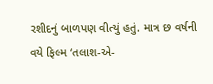રશીદનું બાળપણ વીત્યું હતું. માત્ર છ વર્ષની વયે ફિલ્મ ‘તલાશ-એ-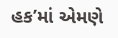હક’માં એમણે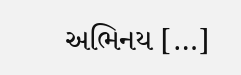અભિનય […]